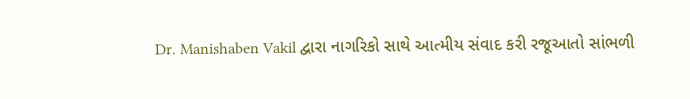Dr. Manishaben Vakil દ્વારા નાગરિકો સાથે આત્મીય સંવાદ કરી રજૂઆતો સાંભળી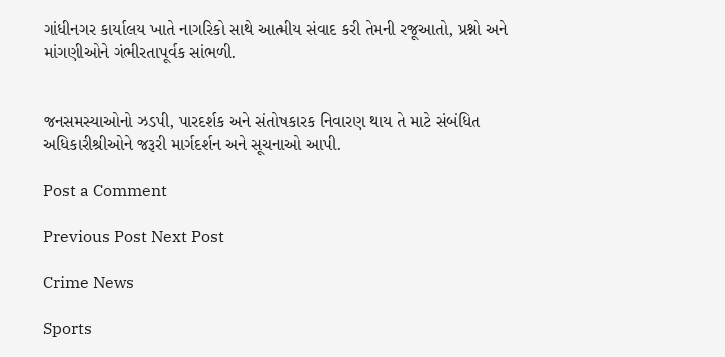ગાંધીનગર કાર્યાલય ખાતે નાગરિકો સાથે આત્મીય સંવાદ કરી તેમની રજૂઆતો, પ્રશ્નો અને માંગણીઓને ગંભીરતાપૂર્વક સાંભળી.


જનસમસ્યાઓનો ઝડપી, પારદર્શક અને સંતોષકારક નિવારણ થાય તે માટે સંબંધિત અધિકારીશ્રીઓને જરૂરી માર્ગદર્શન અને સૂચનાઓ આપી.

Post a Comment

Previous Post Next Post

Crime News

Sports